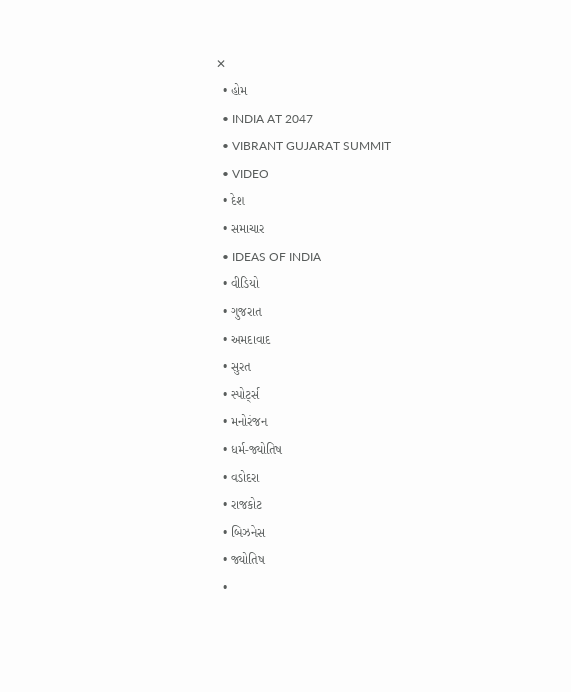✕
  • હોમ
  • INDIA AT 2047
  • VIBRANT GUJARAT SUMMIT
  • VIDEO
  • દેશ
  • સમાચાર
  • IDEAS OF INDIA
  • વીડિયો
  • ગુજરાત
  • અમદાવાદ
  • સુરત
  • સ્પોર્ટ્સ
  • મનોરંજન
  • ધર્મ-જ્યોતિષ
  • વડોદરા
  • રાજકોટ
  • બિઝનેસ
  • જ્યોતિષ
  •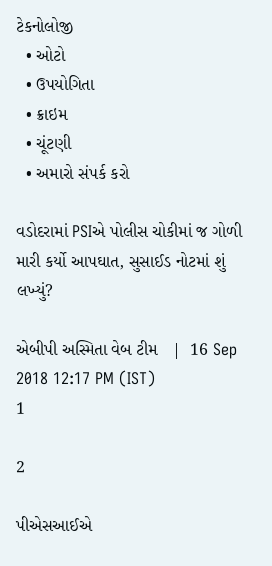ટેકનોલોજી
  • ઓટો
  • ઉપયોગિતા
  • ક્રાઇમ
  • ચૂંટણી
  • અમારો સંપર્ક કરો

વડોદરામાં PSIએ પોલીસ ચોકીમાં જ ગોળી મારી કર્યો આપઘાત, સુસાઈડ નોટમાં શું લખ્યું?

એબીપી અસ્મિતા વેબ ટીમ   |  16 Sep 2018 12:17 PM (IST)
1

2

પીએસઆઈએ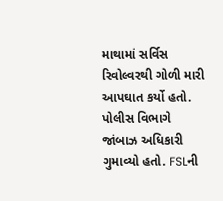માથામાં સર્વિસ રિવોલ્વરથી ગોળી મારી આપઘાત કર્યો હતો. પોલીસ વિભાગે જાંબાઝ અધિકારી ગુમાવ્યો હતો. FSLની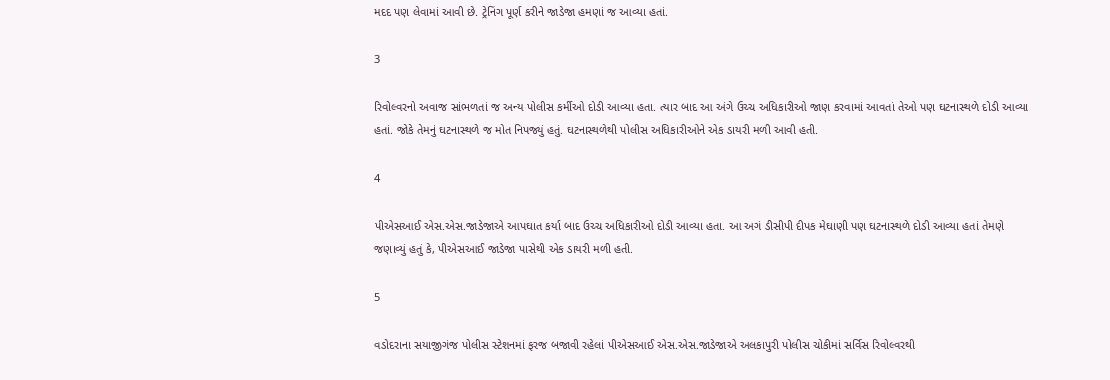મદદ પણ લેવામાં આવી છે. ટ્રેનિંગ પૂર્ણ કરીને જાડેજા હમણાં જ આવ્યા હતાં.

3

રિવોલ્વરનો અવાજ સાંભળતાં જ અન્ય પોલીસ કર્મીઓ દોડી આવ્યા હતા. ત્યાર બાદ આ અંગે ઉચ્ચ અધિકારીઓ જાણ કરવામાં આવતાં તેઓ પણ ઘટનાસ્થળે દોડી આવ્યા હતાં. જોકે તેમનું ઘટનાસ્થળે જ મોત નિપજ્યું હતું. ઘટનાસ્થળેથી પોલીસ અધિકારીઓને એક ડાયરી મળી આવી હતી.

4

પીએસઆઈ એસ.એસ.જાડેજાએ આપઘાત કર્યા બાદ ઉચ્ચ અધિકારીઓ દોડી આવ્યા હતા. આ અગં ડીસીપી દીપક મેઘાણી પણ ઘટનાસ્થળે દોડી આવ્યા હતાં તેમણે જણાવ્યું હતું કે, પીએસઆઈ જાડેજા પાસેથી એક ડાયરી મળી હતી.

5

વડોદરાના સયાજીગંજ પોલીસ સ્ટેશનમાં ફરજ બજાવી રહેલાં પીએસઆઈ એસ.એસ.જાડેજાએ અલકાપુરી પોલીસ ચોકીમાં સર્વિસ રિવોલ્વરથી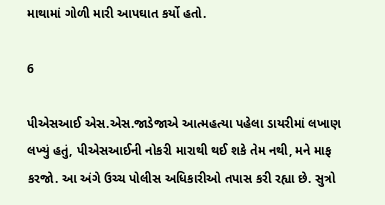માથામાં ગોળી મારી આપઘાત કર્યો હતો.

6

પીએસઆઈ એસ.એસ.જાડેજાએ આત્મહત્યા પહેલા ડાયરીમાં લખાણ લખ્યું હતું, પીએસઆઈની નોકરી મારાથી થઈ શકે તેમ નથી, મને માફ કરજો. આ અંગે ઉચ્ચ પોલીસ અધિકારીઓ તપાસ કરી રહ્યા છે. સુત્રો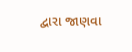દ્વારા જાણવા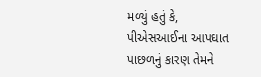મળ્યું હતું કે, પીએસઆઈના આપઘાત પાછળનું કારણ તેમને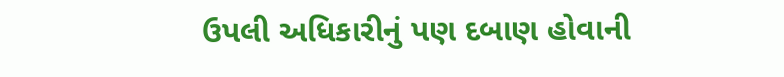ઉપલી અધિકારીનું પણ દબાણ હોવાની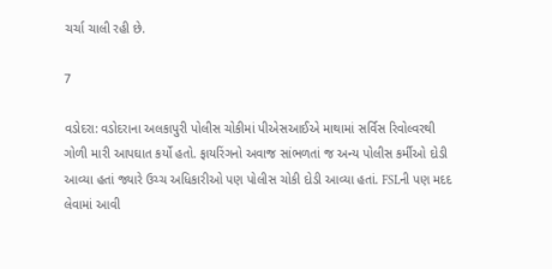ચર્ચા ચાલી રહી છે.

7

વડોદરા: વડોદરાના અલકાપુરી પોલીસ ચોકીમાં પીએસઆઈએ માથામાં સર્વિસ રિવોલ્વરથી ગોળી મારી આપઘાત કર્યો હતો. ફાયરિંગનો અવાજ સાંભળતાં જ અન્ય પોલીસ કર્મીઓ દોડી આવ્યા હતાં જ્યારે ઉચ્ચ અધિકારીઓ પણ પોલીસ ચોકી દોડી આવ્યા હતાં. FSLની પણ મદદ લેવામાં આવી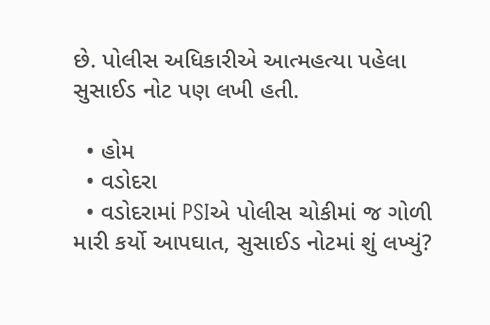છે. પોલીસ અધિકારીએ આત્મહત્યા પહેલા સુસાઈડ નોટ પણ લખી હતી.

  • હોમ
  • વડોદરા
  • વડોદરામાં PSIએ પોલીસ ચોકીમાં જ ગોળી મારી કર્યો આપઘાત, સુસાઈડ નોટમાં શું લખ્યું?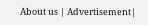About us | Advertisement|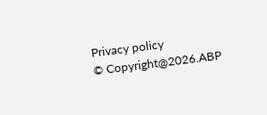Privacy policy
© Copyright@2026.ABP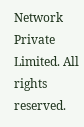Network Private Limited. All rights reserved.